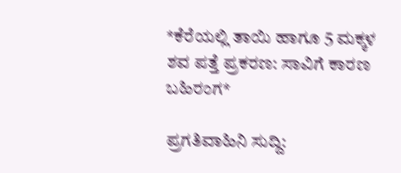*ಕೆರೆಯಲ್ಲಿ ತಾಯಿ ಹಾಗೂ 5 ಮಕ್ಕಳ ಶವ ಪತ್ತೆ ಪ್ರಕರಣ: ಸಾವಿಗೆ ಕಾರಣ ಬಹಿರಂಗ*

ಪ್ರಗತಿವಾಹಿನಿ ಸುದ್ದಿ: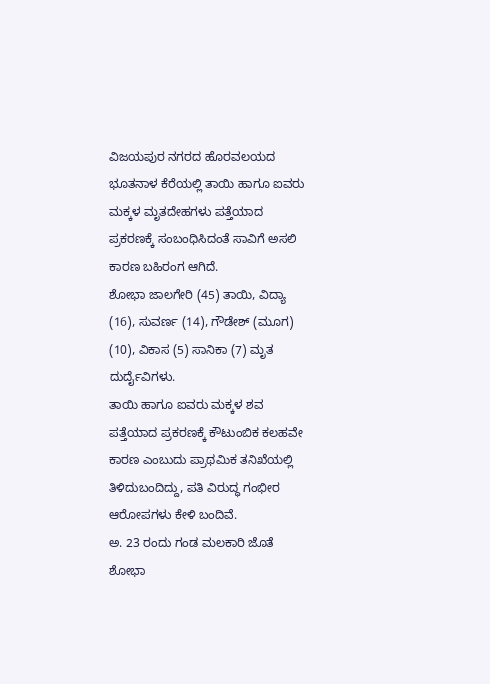ವಿಜಯಪುರ ನಗರದ ಹೊರವಲಯದ ಭೂತನಾಳ ಕೆರೆಯಲ್ಲಿ ತಾಯಿ ಹಾಗೂ ಐವರು ಮಕ್ಕಳ ಮೃತದೇಹಗಳು ಪತ್ತೆಯಾದ ಪ್ರಕರಣಕ್ಕೆ ಸಂಬಂಧಿಸಿದಂತೆ ಸಾವಿಗೆ ಅಸಲಿ ಕಾರಣ ಬಹಿರಂಗ ಆಗಿದೆ.
ಶೋಭಾ ಜಾಲಗೇರಿ (45) ತಾಯಿ, ವಿದ್ಯಾ (16), ಸುವರ್ಣ (14), ಗೌಡೇಶ್ (ಮೂಗ) (10), ವಿಕಾಸ (5) ಸಾನಿಕಾ (7) ಮೃತ ದುರ್ದೈವಿಗಳು.
ತಾಯಿ ಹಾಗೂ ಐವರು ಮಕ್ಕಳ ಶವ ಪತ್ತೆಯಾದ ಪ್ರಕರಣಕ್ಕೆ ಕೌಟುಂಬಿಕ ಕಲಹವೇ ಕಾರಣ ಎಂಬುದು ಪ್ರಾಥಮಿಕ ತನಿಖೆಯಲ್ಲಿ ತಿಳಿದುಬಂದಿದ್ದು, ಪತಿ ವಿರುದ್ಧ ಗಂಭೀರ ಆರೋಪಗಳು ಕೇಳಿ ಬಂದಿವೆ.
ಅ. 23 ರಂದು ಗಂಡ ಮಲಕಾರಿ ಜೊತೆ ಶೋಭಾ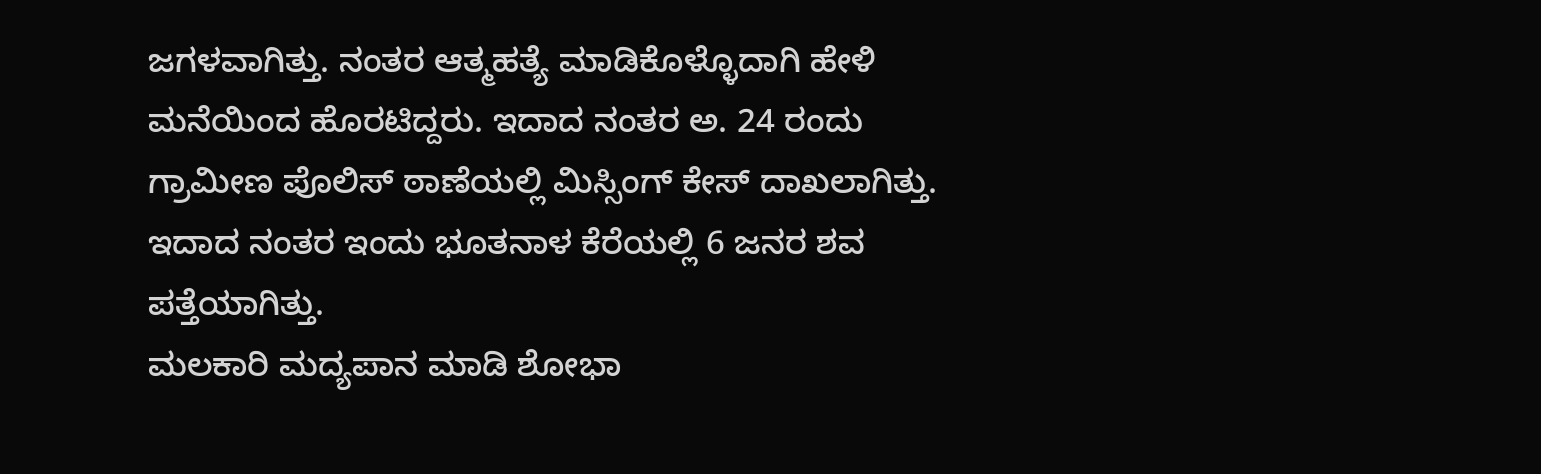ಜಗಳವಾಗಿತ್ತು. ನಂತರ ಆತ್ಮಹತ್ಯೆ ಮಾಡಿಕೊಳ್ಳೊದಾಗಿ ಹೇಳಿ ಮನೆಯಿಂದ ಹೊರಟಿದ್ದರು. ಇದಾದ ನಂತರ ಅ. 24 ರಂದು ಗ್ರಾಮೀಣ ಪೊಲಿಸ್ ಠಾಣೆಯಲ್ಲಿ ಮಿಸ್ಸಿಂಗ್ ಕೇಸ್ ದಾಖಲಾಗಿತ್ತು. ಇದಾದ ನಂತರ ಇಂದು ಭೂತನಾಳ ಕೆರೆಯಲ್ಲಿ 6 ಜನರ ಶವ ಪತ್ತೆಯಾಗಿತ್ತು.
ಮಲಕಾರಿ ಮದ್ಯಪಾನ ಮಾಡಿ ಶೋಭಾ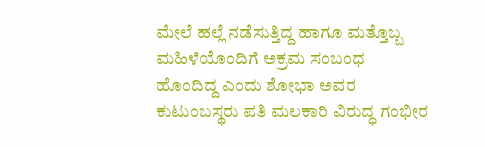ಮೇಲೆ ಹಲ್ಲೆ ನಡೆಸುತ್ತಿದ್ದ ಹಾಗೂ ಮತ್ತೊಬ್ಬ ಮಹಿಳೆಯೊಂದಿಗೆ ಅಕ್ರಮ ಸಂಬಂಧ ಹೊಂದಿದ್ದ ಎಂದು ಶೋಭಾ ಅವರ ಕುಟುಂಬಸ್ಥರು ಪತಿ ಮಲಕಾರಿ ವಿರುದ್ಧ ಗಂಭೀರ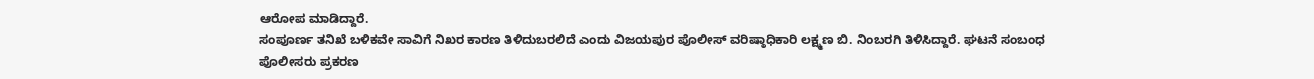ಆರೋಪ ಮಾಡಿದ್ದಾರೆ.
ಸಂಪೂರ್ಣ ತನಿಖೆ ಬಳಿಕವೇ ಸಾವಿಗೆ ನಿಖರ ಕಾರಣ ತಿಳಿದುಬರಲಿದೆ ಎಂದು ವಿಜಯಪುರ ಪೊಲೀಸ್ ವರಿಷ್ಠಾಧಿಕಾರಿ ಲಕ್ಷ್ಮಣ ಬಿ. ನಿಂಬರಗಿ ತಿಳಿಸಿದ್ದಾರೆ. ಘಟನೆ ಸಂಬಂಧ ಪೊಲೀಸರು ಪ್ರಕರಣ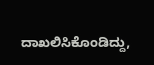ದಾಖಲಿಸಿಕೊಂಡಿದ್ದು,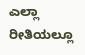ಎಲ್ಲಾ ರೀತಿಯಲ್ಲೂ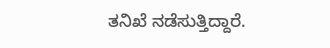ತನಿಖೆ ನಡೆಸುತ್ತಿದ್ದಾರೆ.